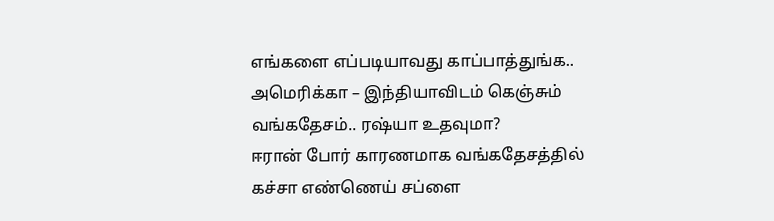எங்களை எப்படியாவது காப்பாத்துங்க.. அமெரிக்கா – இந்தியாவிடம் கெஞ்சும் வங்கதேசம்.. ரஷ்யா உதவுமா?
ஈரான் போர் காரணமாக வங்கதேசத்தில் கச்சா எண்ணெய் சப்ளை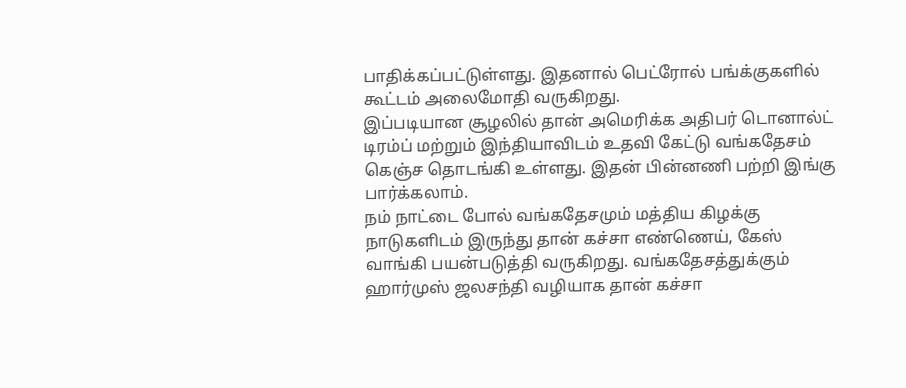பாதிக்கப்பட்டுள்ளது. இதனால் பெட்ரோல் பங்க்குகளில் கூட்டம் அலைமோதி வருகிறது.
இப்படியான சூழலில் தான் அமெரிக்க அதிபர் டொனால்ட் டிரம்ப் மற்றும் இந்தியாவிடம் உதவி கேட்டு வங்கதேசம் கெஞ்ச தொடங்கி உள்ளது. இதன் பின்னணி பற்றி இங்கு பார்க்கலாம்.
நம் நாட்டை போல் வங்கதேசமும் மத்திய கிழக்கு நாடுகளிடம் இருந்து தான் கச்சா எண்ணெய், கேஸ் வாங்கி பயன்படுத்தி வருகிறது. வங்கதேசத்துக்கும் ஹார்முஸ் ஜலசந்தி வழியாக தான் கச்சா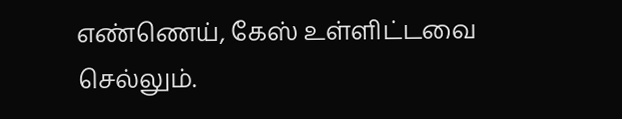எண்ணெய், கேஸ் உள்ளிட்டவை செல்லும்.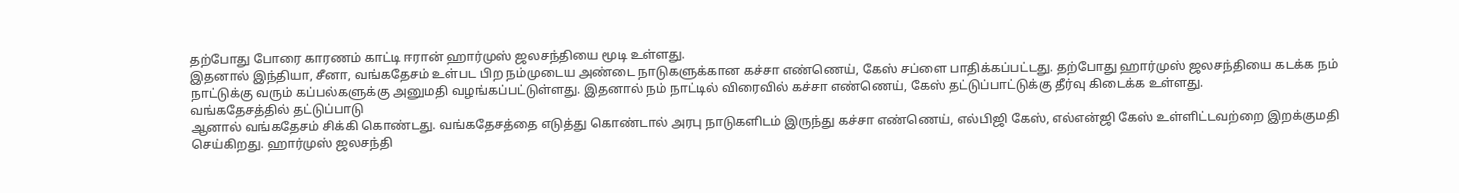தற்போது போரை காரணம் காட்டி ஈரான் ஹார்முஸ் ஜலசந்தியை மூடி உள்ளது.
இதனால் இந்தியா, சீனா, வங்கதேசம் உள்பட பிற நம்முடைய அண்டை நாடுகளுக்கான கச்சா எண்ணெய், கேஸ் சப்ளை பாதிக்கப்பட்டது. தற்போது ஹார்முஸ் ஜலசந்தியை கடக்க நம் நாட்டுக்கு வரும் கப்பல்களுக்கு அனுமதி வழங்கப்பட்டுள்ளது. இதனால் நம் நாட்டில் விரைவில் கச்சா எண்ணெய், கேஸ் தட்டுப்பாட்டுக்கு தீர்வு கிடைக்க உள்ளது.
வங்கதேசத்தில் தட்டுப்பாடு
ஆனால் வங்கதேசம் சிக்கி கொண்டது. வங்கதேசத்தை எடுத்து கொண்டால் அரபு நாடுகளிடம் இருந்து கச்சா எண்ணெய், எல்பிஜி கேஸ், எல்என்ஜி கேஸ் உள்ளிட்டவற்றை இறக்குமதி செய்கிறது. ஹார்முஸ் ஜலசந்தி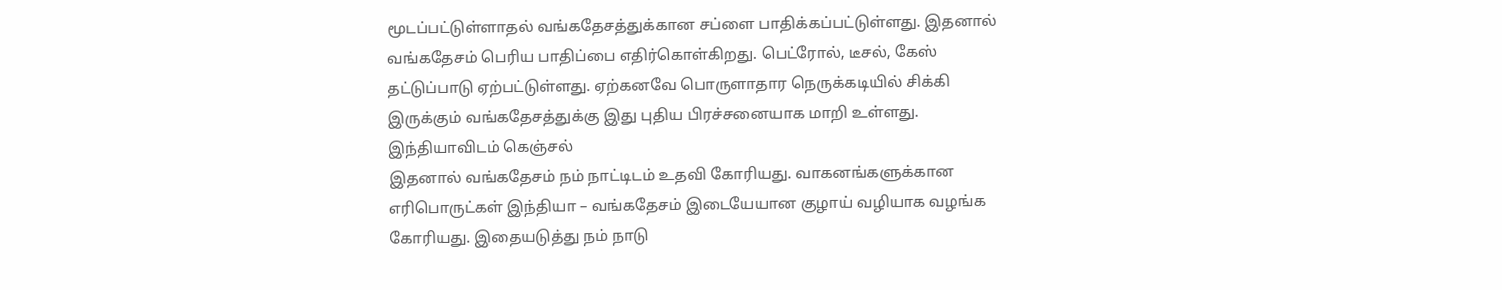மூடப்பட்டுள்ளாதல் வங்கதேசத்துக்கான சப்ளை பாதிக்கப்பட்டுள்ளது. இதனால் வங்கதேசம் பெரிய பாதிப்பை எதிர்கொள்கிறது. பெட்ரோல், டீசல், கேஸ் தட்டுப்பாடு ஏற்பட்டுள்ளது. ஏற்கனவே பொருளாதார நெருக்கடியில் சிக்கி இருக்கும் வங்கதேசத்துக்கு இது புதிய பிரச்சனையாக மாறி உள்ளது.
இந்தியாவிடம் கெஞ்சல்
இதனால் வங்கதேசம் நம் நாட்டிடம் உதவி கோரியது. வாகனங்களுக்கான எரிபொருட்கள் இந்தியா – வங்கதேசம் இடையேயான குழாய் வழியாக வழங்க கோரியது. இதையடுத்து நம் நாடு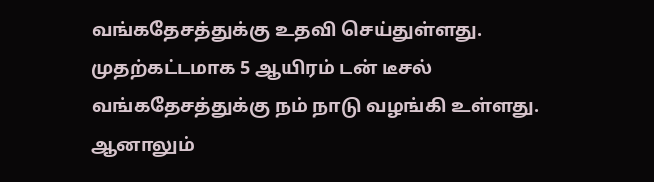வங்கதேசத்துக்கு உதவி செய்துள்ளது. முதற்கட்டமாக 5 ஆயிரம் டன் டீசல் வங்கதேசத்துக்கு நம் நாடு வழங்கி உள்ளது. ஆனாலும்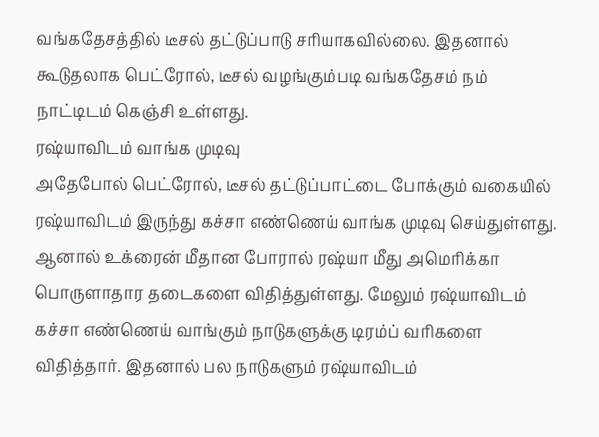வங்கதேசத்தில் டீசல் தட்டுப்பாடு சரியாகவில்லை. இதனால் கூடுதலாக பெட்ரோல், டீசல் வழங்கும்படி வங்கதேசம் நம் நாட்டிடம் கெஞ்சி உள்ளது.
ரஷ்யாவிடம் வாங்க முடிவு
அதேபோல் பெட்ரோல், டீசல் தட்டுப்பாட்டை போக்கும் வகையில் ரஷ்யாவிடம் இருந்து கச்சா எண்ணெய் வாங்க முடிவு செய்துள்ளது. ஆனால் உக்ரைன் மீதான போரால் ரஷ்யா மீது அமெரிக்கா பொருளாதார தடைகளை விதித்துள்ளது. மேலும் ரஷ்யாவிடம் கச்சா எண்ணெய் வாங்கும் நாடுகளுக்கு டிரம்ப் வரிகளை விதித்தார். இதனால் பல நாடுகளும் ரஷ்யாவிடம்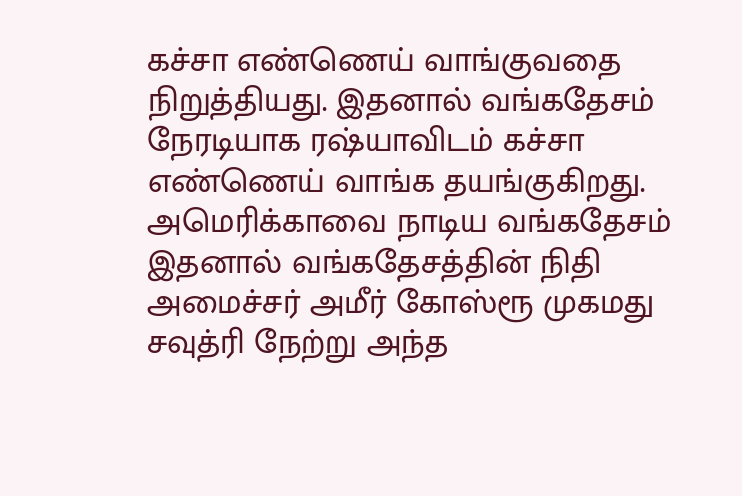கச்சா எண்ணெய் வாங்குவதை நிறுத்தியது. இதனால் வங்கதேசம் நேரடியாக ரஷ்யாவிடம் கச்சா எண்ணெய் வாங்க தயங்குகிறது.
அமெரிக்காவை நாடிய வங்கதேசம்
இதனால் வங்கதேசத்தின் நிதி அமைச்சர் அமீர் கோஸ்ரூ முகமது சவுத்ரி நேற்று அந்த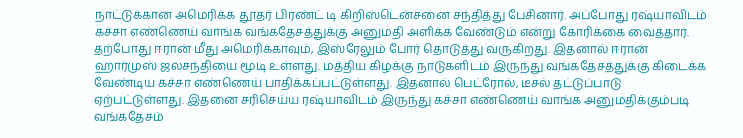நாட்டுக்கான அமெரிக்க தூதர் பிரண்ட் டி கிறிஸ்டென்சனை சந்தித்து பேசினார். அப்போது ரஷ்யாவிடம் கச்சா எண்ணெய் வாங்க வங்கதேசத்துக்கு அனுமதி அளிக்க வேண்டும் என்று கோரிக்கை வைத்தார்.
தற்போது ஈரான் மீது அமெரிக்காவும், இஸ்ரேலும் போர் தொடுத்து வருகிறது. இதனால் ஈரான் ஹார்முஸ் ஜலசந்தியை மூடி உள்ளது. மத்திய கிழக்கு நாடுகளிடம் இருந்து வங்கதேசத்துக்கு கிடைக்க வேண்டிய கச்சா எண்ணெய் பாதிக்கப்பட்டுள்ளது. இதனால் பெட்ரோல், டீசல் தட்டுப்பாடு ஏற்பட்டுள்ளது. இதனை சரிசெய்ய ரஷ்யாவிடம் இருந்து கச்சா எண்ணெய் வாங்க அனுமதிக்கும்படி வங்கதேசம்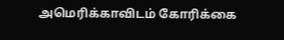அமெரிக்காவிடம் கோரிக்கை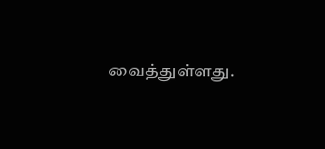வைத்துள்ளது.